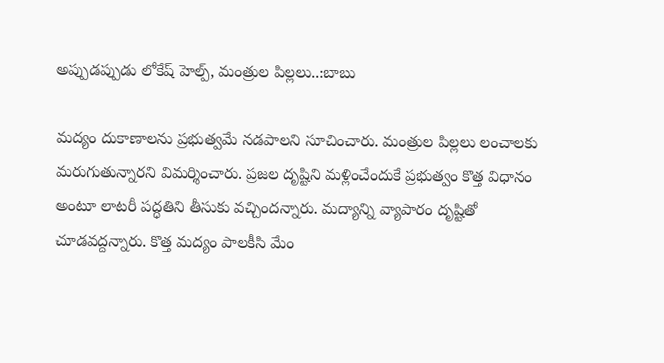అప్పుడప్పుడు లోకేష్ హెల్ప్, మంత్రుల పిల్లలు..:బాబు

మద్యం దుకాణాలను ప్రభుత్వమే నడపాలని సూచించారు. మంత్రుల పిల్లలు లంచాలకు మరుగుతున్నారని విమర్శించారు. ప్రజల దృష్టిని మళ్లించేందుకే ప్రభుత్వం కొత్త విధానం అంటూ లాటరీ పద్ధతిని తీసుకు వచ్చిందన్నారు. మద్యాన్ని వ్యాపారం దృష్టితో చూడవద్దన్నారు. కొత్త మద్యం పాలకీసి మేం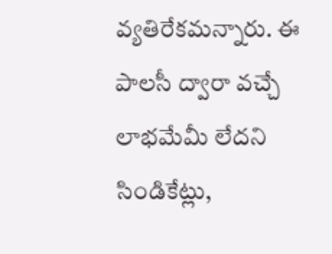వ్యతిరేకమన్నారు. ఈ పాలసీ ద్వారా వచ్చే లాభమేమీ లేదని సిండికేట్లు,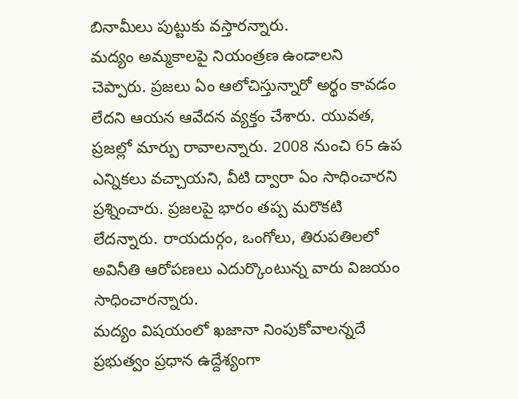బినామీలు పుట్టుకు వస్తారన్నారు.
మద్యం అమ్మకాలపై నియంత్రణ ఉండాలని చెప్పారు. ప్రజలు ఏం ఆలోచిస్తున్నారో అర్థం కావడం లేదని ఆయన ఆవేదన వ్యక్తం చేశారు. యువత, ప్రజల్లో మార్పు రావాలన్నారు. 2008 నుంచి 65 ఉప ఎన్నికలు వచ్చాయని, వీటి ద్వారా ఏం సాధించారని ప్రశ్నించారు. ప్రజలపై భారం తప్ప మరొకటి లేదన్నారు. రాయదుర్గం, ఒంగోలు, తిరుపతిలలో అవినీతి ఆరోపణలు ఎదుర్కొంటున్న వారు విజయం సాధించారన్నారు.
మద్యం విషయంలో ఖజానా నింపుకోవాలన్నదే ప్రభుత్వం ప్రధాన ఉద్దేశ్యంగా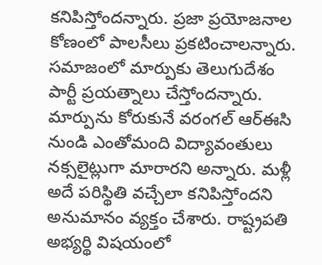కనిపిస్తోందన్నారు. ప్రజా ప్రయోజనాల కోణంలో పాలసీలు ప్రకటించాలన్నారు. సమాజంలో మార్పుకు తెలుగుదేశం పార్టీ ప్రయత్నాలు చేస్తోందన్నారు. మార్పును కోరుకునే వరంగల్ ఆర్ఈసి నుండి ఎంతోమంది విద్యావంతులు నక్సలైట్లుగా మారారని అన్నారు. మళ్లీ అదే పరిస్థితి వచ్చేలా కనిపిస్తోందని అనుమానం వ్యక్తం చేశారు. రాష్ట్రపతి అభ్యర్థి విషయంలో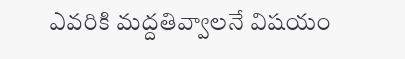ఎవరికి మద్దతివ్వాలనే విషయం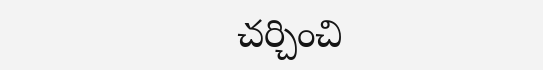చర్చించి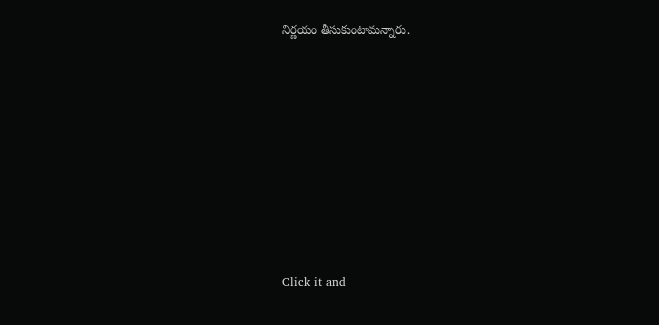నిర్ణయం తీసుకుంటామన్నారు.












Click it and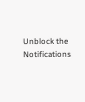Unblock the Notifications